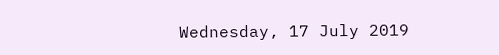Wednesday, 17 July 2019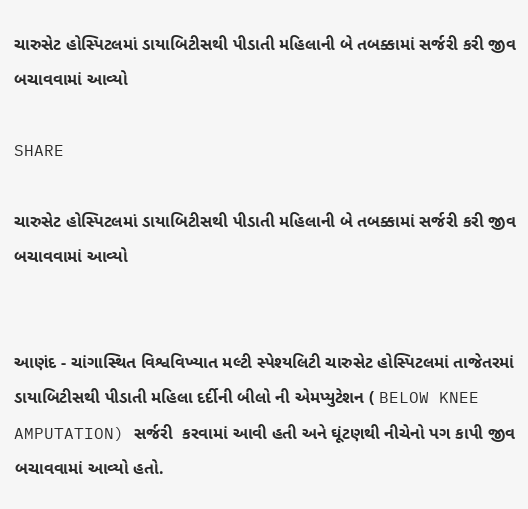ચારુસેટ હોસ્પિટલમાં ડાયાબિટીસથી પીડાતી મહિલાની બે તબક્કામાં સર્જરી કરી જીવ બચાવવામાં આવ્યો

SHARE

ચારુસેટ હોસ્પિટલમાં ડાયાબિટીસથી પીડાતી મહિલાની બે તબક્કામાં સર્જરી કરી જીવ બચાવવામાં આવ્યો


આણંદ - ચાંગાસ્થિત વિશ્વવિખ્યાત મલ્ટી સ્પેશ્યલિટી ચારુસેટ હોસ્પિટલમાં તાજેતરમાં ડાયાબિટીસથી પીડાતી મહિલા દર્દીની બીલો ની એમપ્યુટેશન ( BELOW KNEE AMPUTATION) સર્જરી  કરવામાં આવી હતી અને ઘૂંટણથી નીચેનો પગ કાપી જીવ બચાવવામાં આવ્યો હતો.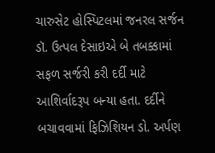ચારુસેટ હોસ્પિટલમાં જનરલ સર્જન ડૉ. ઉત્પલ દેસાઇએ બે તબક્કામાં સફળ સર્જરી કરી દર્દી માટે આશિર્વાદરૂપ બન્યા હતા. દર્દીને બચાવવામાં ફિઝિશિયન ડો. અર્પણ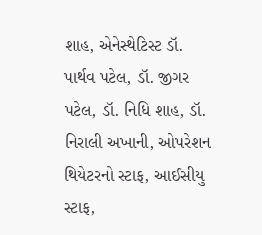શાહ, એનેસ્થેટિસ્ટ ડૉ. પાર્થવ પટેલ, ડૉ. જીગર પટેલ, ડૉ. નિધિ શાહ, ડૉ. નિરાલી અખાની, ઓપરેશન થિયેટરનો સ્ટાફ, આઈસીયુ સ્ટાફ,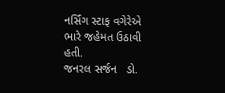નર્સિંગ સ્ટાફ વગેરેએ ભારે જહેમત ઉઠાવી હતી.
જનરલ સર્જન   ડો.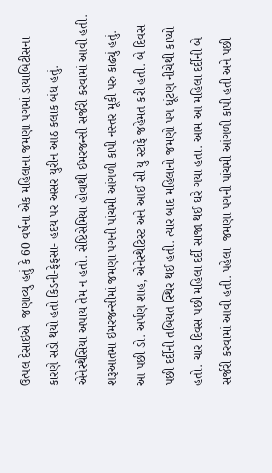ઉત્પલ દેસાઇએ  જણાવ્યુ હતું કે 60 વર્ષના એક મહિલાના જમણા પગમાં ડાયાબિટીસના કારણે સડો થયો હતો કિડની-ફેફસા- હદય પર અસર યુરીન આઠ કલાક બંધ હતું. એનેસ્થેસિયા અપાય તેમ ન હતો. સેપ્ટિસેમિયા હોવાથી ઈમરજન્સી સર્જરી કરવામાં આવી હતી.  શરૂઆતમા ઇમરજન્સીમાં જમણા પગની પાંચમી આંગળી કાપી નસ્તર મૂકી પરુ કાઢ્યું હતું.
આ પછી ડો. અર્પણ શાહ, એનેસ્થેટિસ્ટ અને આઈ સી યુ સ્ટાફે જહેમત કરી હતી. બે દિવસ પછી દર્દીની તબિયત સ્થિર થઈ હતી. ત્યાર બાદ મહિલાનો જમણો પગ ધૂંટણ નીચેથી કાપ્યો હતો. ચાર દિવસ પછી મહિલા દર્દી સાજા થઈ ઘરે ગયા હતા. આમ આ મહિલા દર્દીની બે સર્જરી કરવામાં આવી હતી. પહેલા  જમણા પગની પાંચમી આંગળી કાપી હતી અને પછી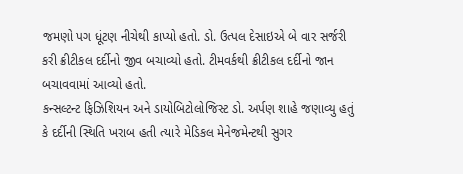જમણો પગ ધૂંટણ નીચેથી કાપ્યો હતો. ડો. ઉત્પલ દેસાઇએ બે વાર સર્જરી કરી ક્રીટીકલ દર્દીનો જીવ બચાવ્યો હતો. ટીમવર્કથી ક્રીટીકલ દર્દીનો જાન બચાવવામાં આવ્યો હતો.
કન્સલ્ટન્ટ ફિઝિશિયન અને ડાયોબિટોલોજિસ્ટ ડો. અર્પણ શાહે જણાવ્યુ હતું કે દર્દીની સ્થિતિ ખરાબ હતી ત્યારે મેડિકલ મેનેજમેન્ટથી સુગર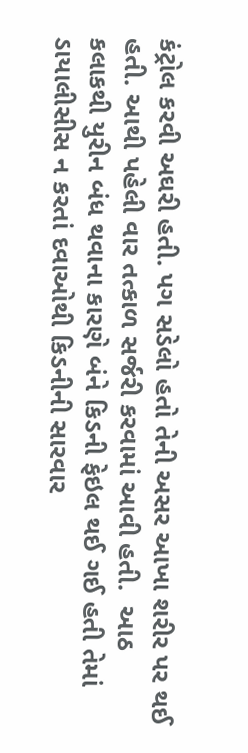કંટ્રોલ કરવી અઘરી હતી. પગ સડેલો હતો તેની અસર આખા શરીર પર થઈ હતી. આથી પહેલી વાર તત્કાળ સર્જરી કરવામાં આવી હતી.  આઠ કલાકથી યુરીન બંધ થવાના કારણે બંને કિડની ફેઇલ થઈ ગઈ હતી તેમાં ડાયાલીસીસ ન કરતાં દવાઓથી કિડનીની સારવાર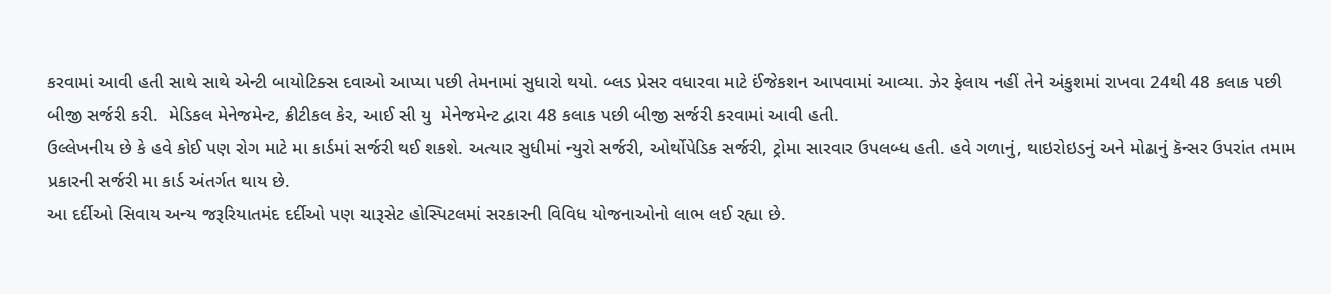કરવામાં આવી હતી સાથે સાથે એન્ટી બાયોટિક્સ દવાઓ આપ્યા પછી તેમનામાં સુધારો થયો. બ્લડ પ્રેસર વધારવા માટે ઈંજેકશન આપવામાં આવ્યા. ઝેર ફેલાય નહીં તેને અંકુશમાં રાખવા 24થી 48 કલાક પછી બીજી સર્જરી કરી.  મેડિકલ મેનેજમેન્ટ, ક્રીટીકલ કેર, આઈ સી યુ  મેનેજમેન્ટ દ્વારા 48 કલાક પછી બીજી સર્જરી કરવામાં આવી હતી.
ઉલ્લેખનીય છે કે હવે કોઈ પણ રોગ માટે મા કાર્ડમાં સર્જરી થઈ શકશે. અત્યાર સુધીમાં ન્યુરો સર્જરી, ઓર્થોપેડિક સર્જરી, ટ્રોમા સારવાર ઉપલબ્ધ હતી. હવે ગળાનું, થાઇરોઇડનું અને મોઢાનું કૅન્સર ઉપરાંત તમામ પ્રકારની સર્જરી મા કાર્ડ અંતર્ગત થાય છે.
આ દર્દીઓ સિવાય અન્ય જરૂરિયાતમંદ દર્દીઓ પણ ચારૂસેટ હોસ્પિટલમાં સરકારની વિવિધ યોજનાઓનો લાભ લઈ રહ્યા છે.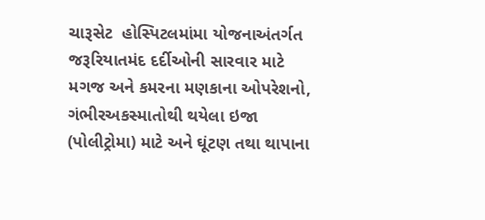ચારૂસેટ  હોસ્પિટલમાંમા યોજનાઅંતર્ગત જરૂરિયાતમંદ દર્દીઓની સારવાર માટે મગજ અને કમરના મણકાના ઓપરેશનો, ગંભીરઅકસ્માતોથી થયેલા ઇજા (પોલીટ્રોમા) માટે અને ઘૂંટણ તથા થાપાના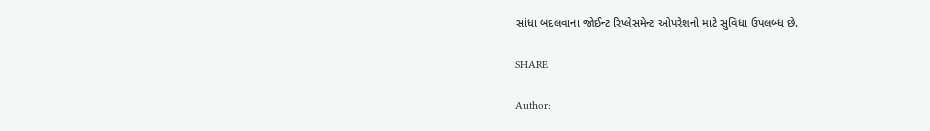સાંધા બદલવાના જોઈન્ટ રિપ્લેસમેન્ટ ઓપરેશનો માટે સુવિધા ઉપલબ્ધ છે.

SHARE

Author: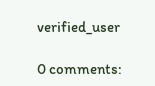verified_user

0 comments: